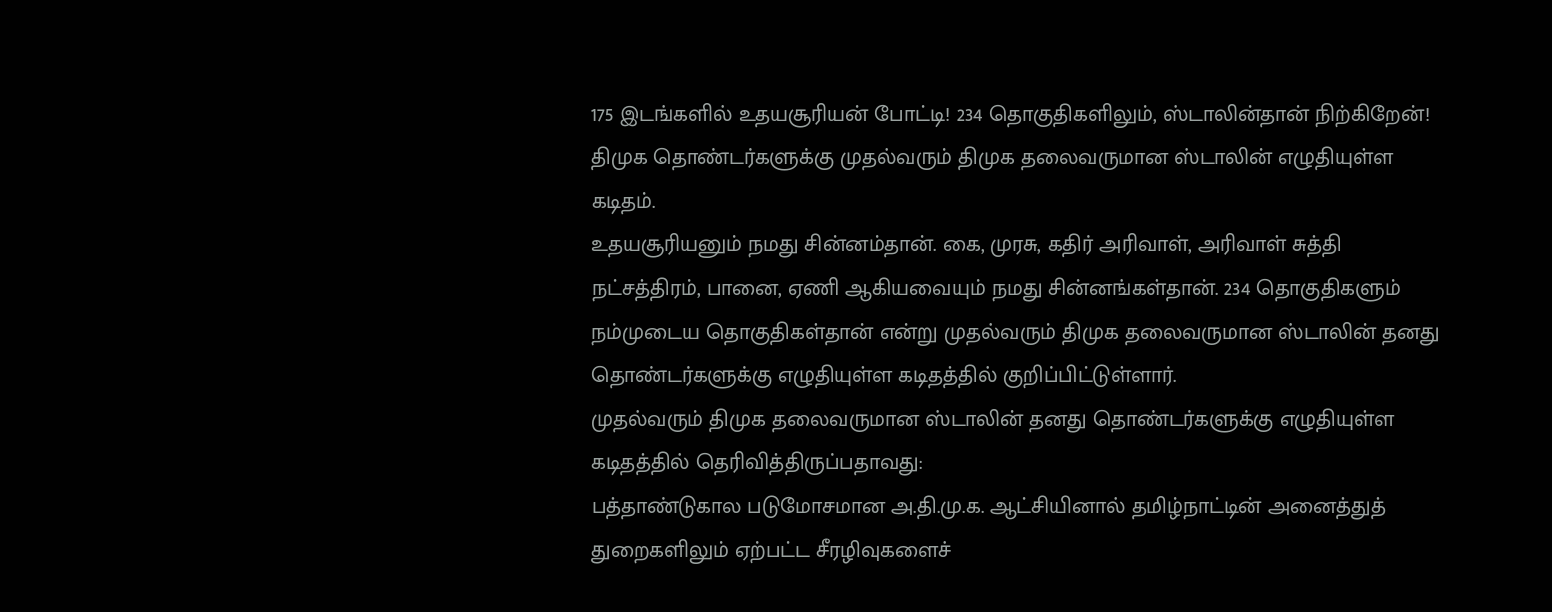175 இடங்களில் உதயசூரியன் போட்டி! 234 தொகுதிகளிலும், ஸ்டாலின்தான் நிற்கிறேன்!
திமுக தொண்டர்களுக்கு முதல்வரும் திமுக தலைவருமான ஸ்டாலின் எழுதியுள்ள கடிதம்.
உதயசூரியனும் நமது சின்னம்தான். கை, முரசு, கதிர் அரிவாள், அரிவாள் சுத்தி நட்சத்திரம், பானை, ஏணி ஆகியவையும் நமது சின்னங்கள்தான். 234 தொகுதிகளும் நம்முடைய தொகுதிகள்தான் என்று முதல்வரும் திமுக தலைவருமான ஸ்டாலின் தனது தொண்டர்களுக்கு எழுதியுள்ள கடிதத்தில் குறிப்பிட்டுள்ளார்.
முதல்வரும் திமுக தலைவருமான ஸ்டாலின் தனது தொண்டர்களுக்கு எழுதியுள்ள கடிதத்தில் தெரிவித்திருப்பதாவது:
பத்தாண்டுகால படுமோசமான அ.தி.மு.க. ஆட்சியினால் தமிழ்நாட்டின் அனைத்துத் துறைகளிலும் ஏற்பட்ட சீரழிவுகளைச்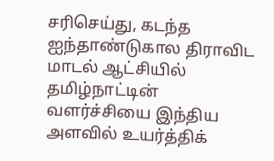சரிசெய்து, கடந்த ஐந்தாண்டுகால திராவிட மாடல் ஆட்சியில் தமிழ்நாட்டின் வளர்ச்சியை இந்திய அளவில் உயர்த்திக்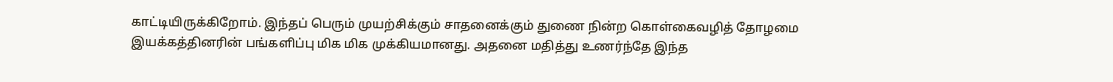காட்டியிருக்கிறோம். இந்தப் பெரும் முயற்சிக்கும் சாதனைக்கும் துணை நின்ற கொள்கைவழித் தோழமை இயக்கத்தினரின் பங்களிப்பு மிக மிக முக்கியமானது. அதனை மதித்து உணர்ந்தே இந்த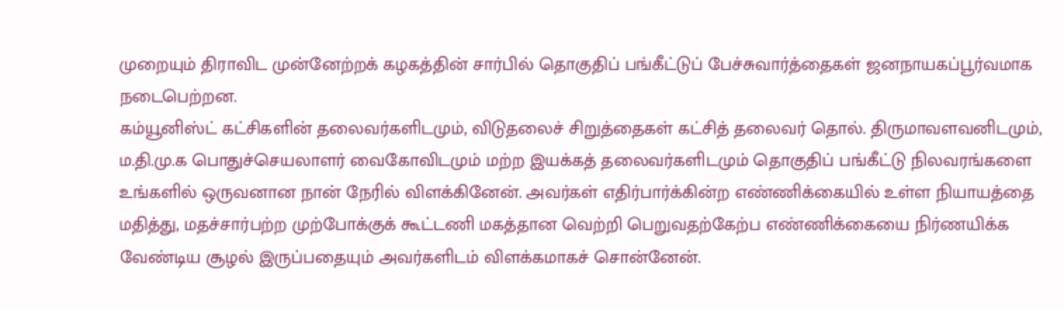முறையும் திராவிட முன்னேற்றக் கழகத்தின் சார்பில் தொகுதிப் பங்கீட்டுப் பேச்சுவார்த்தைகள் ஜனநாயகப்பூர்வமாக நடைபெற்றன.
கம்யூனிஸ்ட் கட்சிகளின் தலைவர்களிடமும், விடுதலைச் சிறுத்தைகள் கட்சித் தலைவர் தொல். திருமாவளவனிடமும், ம.தி.மு.க பொதுச்செயலாளர் வைகோவிடமும் மற்ற இயக்கத் தலைவர்களிடமும் தொகுதிப் பங்கீட்டு நிலவரங்களை உங்களில் ஒருவனான நான் நேரில் விளக்கினேன். அவர்கள் எதிர்பார்க்கின்ற எண்ணிக்கையில் உள்ள நியாயத்தை மதித்து, மதச்சார்பற்ற முற்போக்குக் கூட்டணி மகத்தான வெற்றி பெறுவதற்கேற்ப எண்ணிக்கையை நிர்ணயிக்க வேண்டிய சூழல் இருப்பதையும் அவர்களிடம் விளக்கமாகச் சொன்னேன்.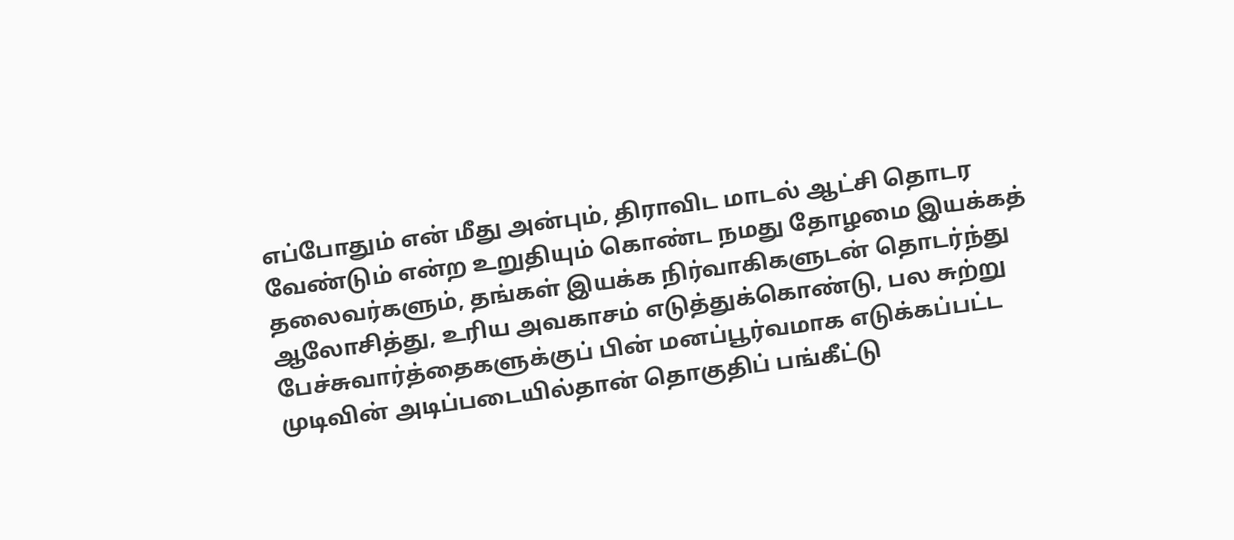எப்போதும் என் மீது அன்பும், திராவிட மாடல் ஆட்சி தொடர வேண்டும் என்ற உறுதியும் கொண்ட நமது தோழமை இயக்கத் தலைவர்களும், தங்கள் இயக்க நிர்வாகிகளுடன் தொடர்ந்து ஆலோசித்து, உரிய அவகாசம் எடுத்துக்கொண்டு, பல சுற்று பேச்சுவார்த்தைகளுக்குப் பின் மனப்பூர்வமாக எடுக்கப்பட்ட முடிவின் அடிப்படையில்தான் தொகுதிப் பங்கீட்டு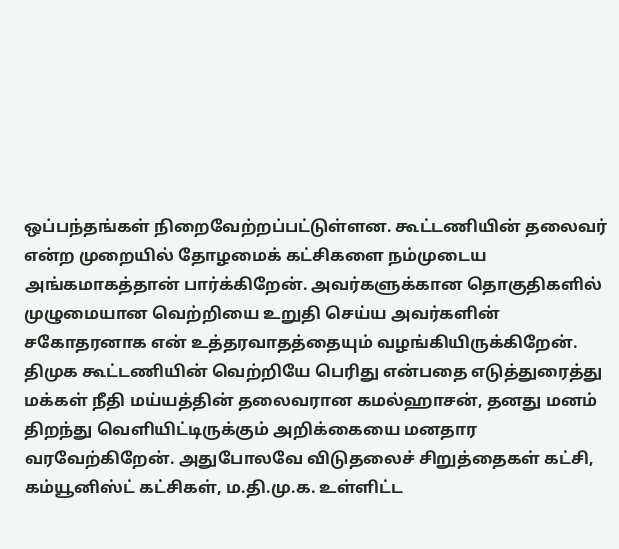ஒப்பந்தங்கள் நிறைவேற்றப்பட்டுள்ளன. கூட்டணியின் தலைவர் என்ற முறையில் தோழமைக் கட்சிகளை நம்முடைய அங்கமாகத்தான் பார்க்கிறேன். அவர்களுக்கான தொகுதிகளில் முழுமையான வெற்றியை உறுதி செய்ய அவர்களின் சகோதரனாக என் உத்தரவாதத்தையும் வழங்கியிருக்கிறேன்.
திமுக கூட்டணியின் வெற்றியே பெரிது என்பதை எடுத்துரைத்து மக்கள் நீதி மய்யத்தின் தலைவரான கமல்ஹாசன், தனது மனம் திறந்து வெளியிட்டிருக்கும் அறிக்கையை மனதார வரவேற்கிறேன். அதுபோலவே விடுதலைச் சிறுத்தைகள் கட்சி, கம்யூனிஸ்ட் கட்சிகள், ம.தி.மு.க. உள்ளிட்ட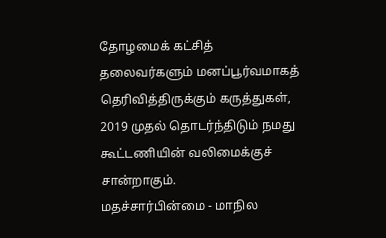தோழமைக் கட்சித் தலைவர்களும் மனப்பூர்வமாகத் தெரிவித்திருக்கும் கருத்துகள், 2019 முதல் தொடர்ந்திடும் நமது கூட்டணியின் வலிமைக்குச் சான்றாகும்.
மதச்சார்பின்மை - மாநில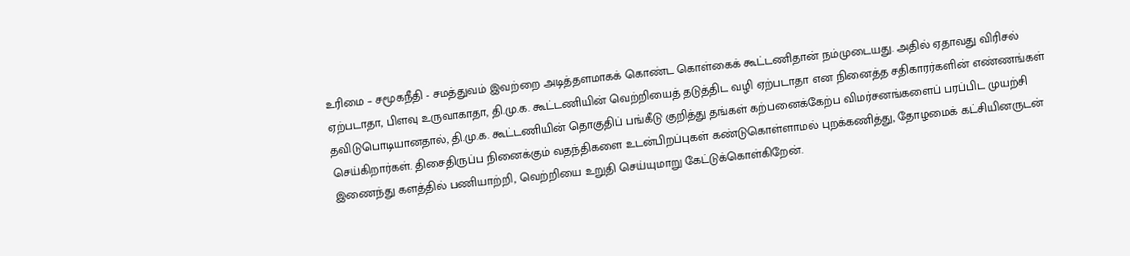உரிமை – சமூகநீதி - சமத்துவம் இவற்றை அடித்தளமாகக் கொண்ட கொள்கைக் கூட்டணிதான் நம்முடையது. அதில் ஏதாவது விரிசல் ஏற்படாதா, பிளவு உருவாகாதா, தி.மு.க. கூட்டணியின் வெற்றியைத் தடுத்திட வழி ஏற்படாதா என நினைத்த சதிகாரர்களின் எண்ணங்கள் தவிடுபொடியானதால், தி.மு.க. கூட்டணியின் தொகுதிப் பங்கீடு குறித்து தங்கள் கற்பனைக்கேற்ப விமர்சனங்களைப் பரப்பிட முயற்சி செய்கிறார்கள். திசைதிருப்ப நினைக்கும் வதந்திகளை உடன்பிறப்புகள் கண்டுகொள்ளாமல் புறக்கணித்து, தோழமைக் கட்சியினருடன் இணைந்து களத்தில் பணியாற்றி, வெற்றியை உறுதி செய்யுமாறு கேட்டுக்கொள்கிறேன்.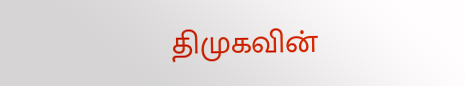திமுகவின்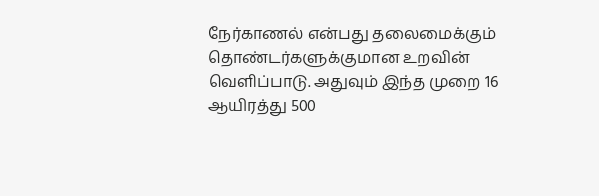நேர்காணல் என்பது தலைமைக்கும் தொண்டர்களுக்குமான உறவின் வெளிப்பாடு. அதுவும் இந்த முறை 16 ஆயிரத்து 500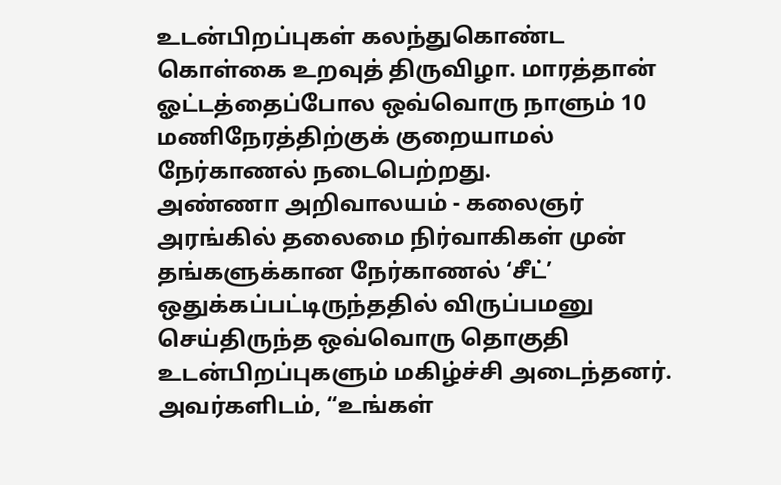உடன்பிறப்புகள் கலந்துகொண்ட கொள்கை உறவுத் திருவிழா. மாரத்தான் ஓட்டத்தைப்போல ஒவ்வொரு நாளும் 10 மணிநேரத்திற்குக் குறையாமல் நேர்காணல் நடைபெற்றது.
அண்ணா அறிவாலயம் - கலைஞர் அரங்கில் தலைமை நிர்வாகிகள் முன் தங்களுக்கான நேர்காணல் ‘சீட்’ ஒதுக்கப்பட்டிருந்ததில் விருப்பமனு செய்திருந்த ஒவ்வொரு தொகுதி உடன்பிறப்புகளும் மகிழ்ச்சி அடைந்தனர். அவர்களிடம், “உங்கள்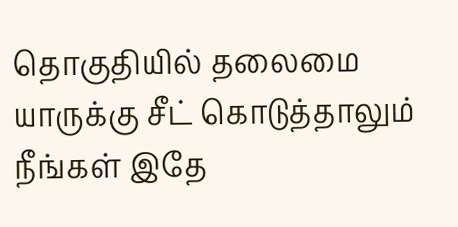தொகுதியில் தலைமை யாருக்கு சீட் கொடுத்தாலும் நீங்கள் இதே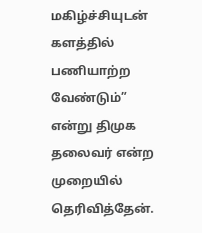மகிழ்ச்சியுடன் களத்தில் பணியாற்ற வேண்டும்” என்று திமுக தலைவர் என்ற முறையில் தெரிவித்தேன்.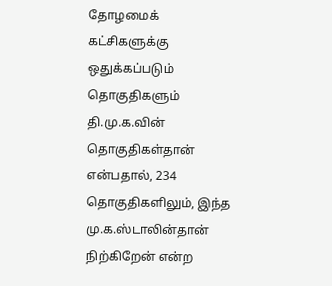தோழமைக் கட்சிகளுக்கு ஒதுக்கப்படும் தொகுதிகளும் தி.மு.க.வின் தொகுதிகள்தான் என்பதால், 234 தொகுதிகளிலும், இந்த மு.க.ஸ்டாலின்தான் நிற்கிறேன் என்ற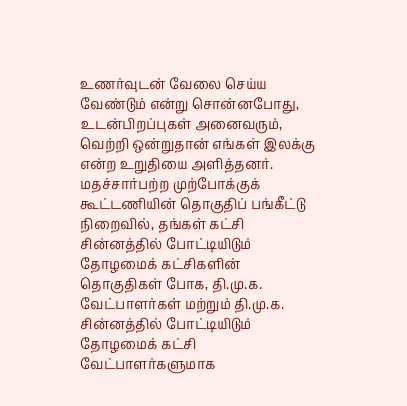உணர்வுடன் வேலை செய்ய வேண்டும் என்று சொன்னபோது, உடன்பிறப்புகள் அனைவரும், வெற்றி ஒன்றுதான் எங்கள் இலக்கு என்ற உறுதியை அளித்தனர்.
மதச்சார்பற்ற முற்போக்குக் கூட்டணியின் தொகுதிப் பங்கீட்டு நிறைவில், தங்கள் கட்சி சின்னத்தில் போட்டியிடும் தோழமைக் கட்சிகளின் தொகுதிகள் போக, தி.மு.க. வேட்பாளர்கள் மற்றும் தி.மு.க. சின்னத்தில் போட்டியிடும் தோழமைக் கட்சி வேட்பாளர்களுமாக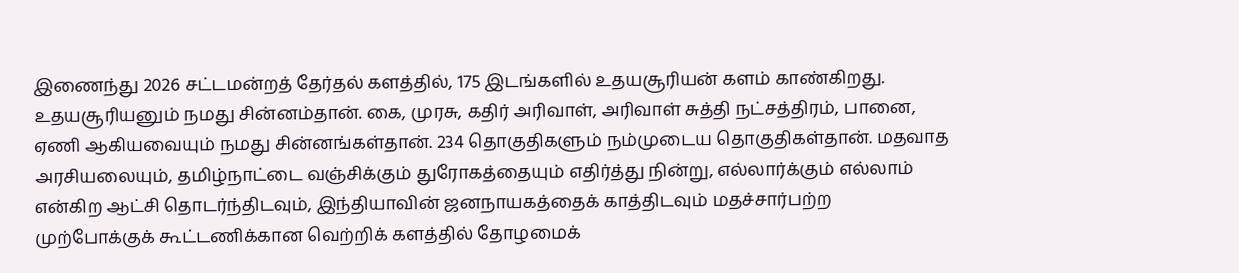இணைந்து 2026 சட்டமன்றத் தேர்தல் களத்தில், 175 இடங்களில் உதயசூரியன் களம் காண்கிறது.
உதயசூரியனும் நமது சின்னம்தான். கை, முரசு, கதிர் அரிவாள், அரிவாள் சுத்தி நட்சத்திரம், பானை, ஏணி ஆகியவையும் நமது சின்னங்கள்தான். 234 தொகுதிகளும் நம்முடைய தொகுதிகள்தான். மதவாத அரசியலையும், தமிழ்நாட்டை வஞ்சிக்கும் துரோகத்தையும் எதிர்த்து நின்று, எல்லார்க்கும் எல்லாம் என்கிற ஆட்சி தொடர்ந்திடவும், இந்தியாவின் ஜனநாயகத்தைக் காத்திடவும் மதச்சார்பற்ற முற்போக்குக் கூட்டணிக்கான வெற்றிக் களத்தில் தோழமைக்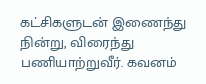கட்சிகளுடன் இணைந்து நின்று, விரைந்து பணியாற்றுவீர். கவனம்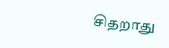சிதறாது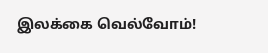இலக்கை வெல்வோம்!